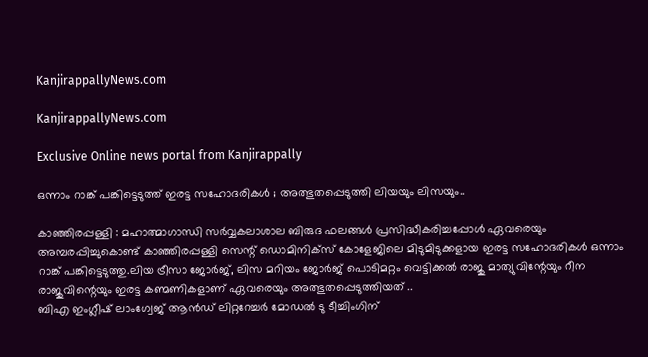KanjirappallyNews.com

KanjirappallyNews.com

Exclusive Online news portal from Kanjirappally

ഒന്നാം റാങ്ക് പങ്കിട്ടെടുത്ത് ഇരട്ട സഹോദരികൾ ; അത്ഭുതപ്പെടുത്തി ലിയയും ലിസയും..

കാഞ്ഞിരപ്പള്ളി : മഹാത്മാഗാന്ധി സർവ്വകലാശാല ബിരുദ ഫലങ്ങൾ പ്രസിദ്ധീകരിച്ചപ്പോൾ ഏവരെയും അമ്പരപ്പിച്ചുകൊണ്ട് കാഞ്ഞിരപ്പള്ളി സെന്റ് ഡൊമിനിക്‌സ് കോളേജിലെ മിടുമിടുക്കളായ ഇരട്ട സഹോദരികൾ ഒന്നാം റാങ്ക് പങ്കിട്ടെടുത്തു.ലിയ ട്രീസാ ജോർജ്, ലിസ മറിയം ജോർജ് പൊടിമറ്റം വെട്ടിക്കൽ രാജു മാത്യുവിന്റേയും റീന രാജുവിന്റെയും ഇരട്ട കണ്മണികളാണ് ഏവരെയും അത്ഭുതപ്പെടുത്തിയത് ..
ബിഎ ഇംഗ്ലീഷ് ലാംഗ്വേജ് ആൻഡ് ലിറ്ററേച്ചർ മോഡൽ ടു ടീച്ചിംഗിന്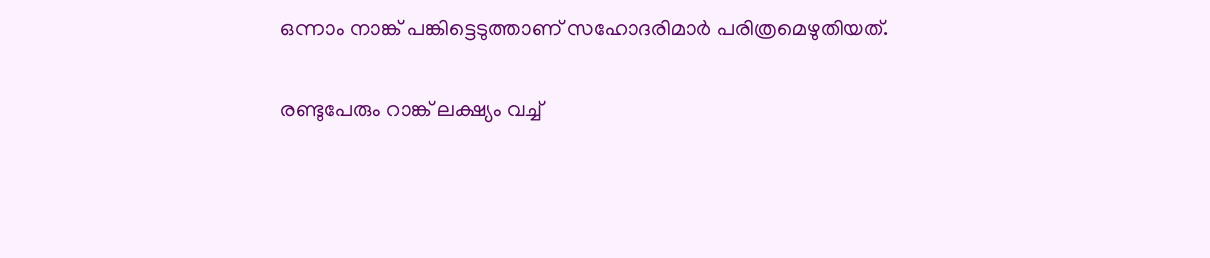ഒന്നാം നാങ്ക് പങ്കിട്ടെടുത്താണ് സഹോദരിമാർ പരിത്രമെഴുതിയത്.

രണ്ടുപേരും റാങ്ക് ലക്ഷ്യം വച്ച്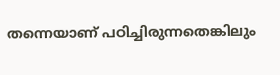തന്നെയാണ് പഠിച്ചിരുന്നതെങ്കിലും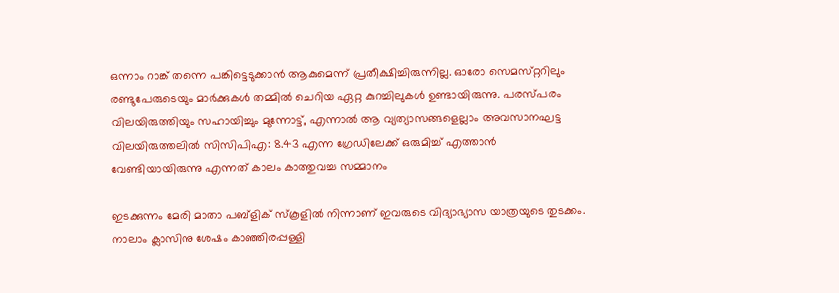ഒന്നാം റാങ്ക് തന്നെ പങ്കിട്ടെടുക്കാൻ ആകുമെന്ന് പ്രതീക്ഷിച്ചിരുന്നില്ല. ഓരോ സെമസ്‌റ്ററിലും രണ്ടുപേരുടെയും മാർക്കുകൾ തമ്മിൽ ചെറിയ ഏറ്റ കുറച്ചിലുകൾ ഉണ്ടായിരുന്നു. പരസ്‌പരം വിലയിരുത്തിയും സഹായിച്ചും മുന്നോട്ട്, എന്നാൽ ആ വ്യത്യാസങ്ങളെല്ലാം അവസാനഘട്ട വിലയിരുത്തലിൽ സിസിപിഎ: 8.43 എന്ന ഗ്രേഡിലേക്ക് ഒരുമിച്ച് എത്താൻ വേണ്ടിയായിരുന്നു എന്നത് കാലം കാത്തുവച്ച സമ്മാനം

ഇടക്കുന്നം മേരി മാതാ പബ്ളിക് സ്‌കൂളിൽ നിന്നാണ് ഇവരുടെ വിദ്യാഭ്യാസ യാത്രയുടെ തുടക്കം. നാലാം ക്ലാസിനു ശേഷം കാഞ്ഞിരപ്പള്ളി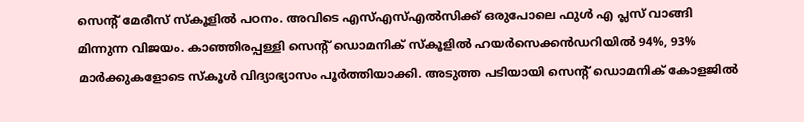സെന്റ് മേരീസ് സ്‌കൂളിൽ പഠനം. അവിടെ എസ്എസ്എൽസിക്ക് ഒരുപോലെ ഫുൾ എ പ്ലസ് വാങ്ങി മിന്നുന്ന വിജയം. കാഞ്ഞിരപ്പള്ളി സെന്റ് ഡൊമനിക് സ്‌കൂളിൽ ഹയർസെക്കൻഡറിയിൽ 94%, 93% മാർക്കുകളോടെ സ്‌കൂൾ വിദ്യാഭ്യാസം പൂർത്തിയാക്കി. അടുത്ത പടിയായി സെന്റ് ഡൊമനിക് കോളജിൽ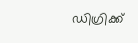ഡിഗ്രിക്ക്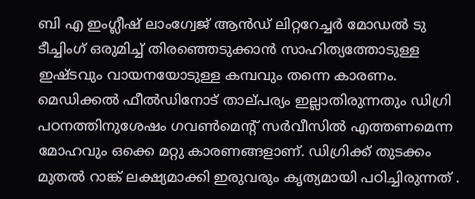ബി എ ഇംഗ്ലീഷ് ലാംഗ്വേജ് ആൻഡ് ലിറ്ററേച്ചർ മോഡൽ ടു ടീച്ചിംഗ് ഒരുമിച്ച് തിരഞ്ഞെടുക്കാൻ സാഹിത്യത്തോടുള്ള ഇഷ്‌ടവും വായനയോടുള്ള കമ്പവും തന്നെ കാരണം. മെഡിക്കൽ ഫീൽഡിനോട് താല്‌പര്യം ഇല്ലാതിരുന്നതും ഡിഗ്രി പഠനത്തിനുശേഷം ഗവൺമെന്റ് സർവീസിൽ എത്തണമെന്ന മോഹവും ഒക്കെ മറ്റു കാരണങ്ങളാണ്. ഡിഗ്രിക്ക് തുടക്കം മുതൽ റാങ്ക് ലക്ഷ്യമാക്കി ഇരുവരും കൃത്യമായി പഠിച്ചിരുന്നത് .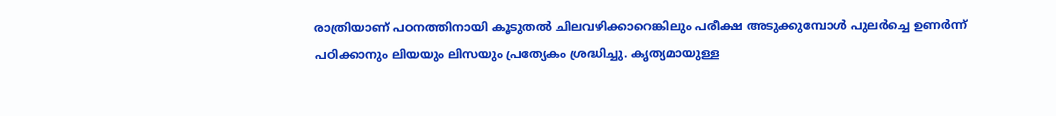രാത്രിയാണ് പഠനത്തിനായി കൂടുതൽ ചിലവഴിക്കാറെങ്കിലും പരീക്ഷ അടുക്കുമ്പോൾ പുലർച്ചെ ഉണർന്ന് പഠിക്കാനും ലിയയും ലിസയും പ്രത്യേകം ശ്രദ്ധിച്ചു. കൃത്യമായുള്ള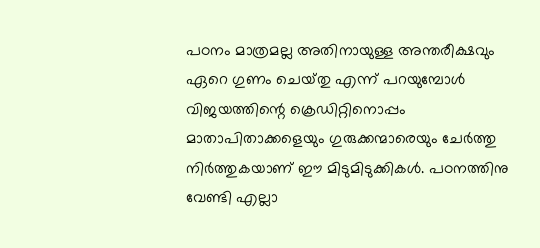പഠനം മാത്രമല്ല അതിനായുള്ള അന്തരീക്ഷവും ഏറെ ഗുണം ചെയ്‌തു എന്ന് പറയുമ്പോൾ വിജയത്തിന്റെ ക്രെഡിറ്റിനൊപ്പം മാതാപിതാക്കളെയും ഗുരുക്കന്മാരെയും ചേർത്തു നിർത്തുകയാണ് ഈ മിടുമിടുക്കികൾ. പഠനത്തിനു വേണ്ടി എല്ലാ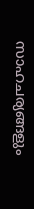സാഹചര്യങ്ങളും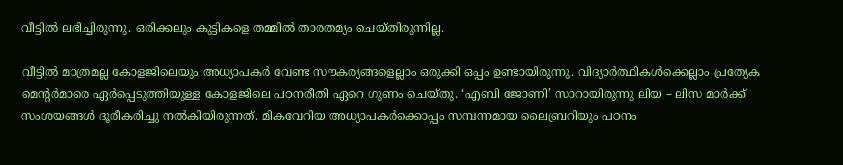വീട്ടിൽ ലഭിച്ചിരുന്നു. ഒരിക്കലും കുട്ടികളെ തമ്മിൽ താരതമ്യം ചെയ്തിരുന്നില്ല.

വീട്ടിൽ മാത്രമല്ല കോളജിലെയും അധ്യാപകർ വേണ്ട സൗകര്യങ്ങളെല്ലാം ഒരുക്കി ഒപ്പം ഉണ്ടായിരുന്നു. വിദ്യാർത്ഥികൾക്കെല്ലാം പ്രത്യേക മെന്റർമാരെ ഏർപ്പെടുത്തിയുള്ള കോളജിലെ പഠനരീതി ഏറെ ഗുണം ചെയ്‌തു. ‘എബി ജോണി’ സാറായിരുന്നു ലിയ – ലിസ മാർക്ക് സംശയങ്ങൾ ദൂരീകരിച്ചു നൽകിയിരുന്നത്. മികവേറിയ അധ്യാപകർക്കൊപ്പം സമ്പന്നമായ ലൈബ്രറിയും പഠനം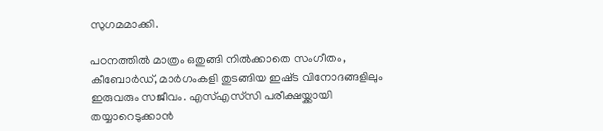സുഗമമാക്കി.

പഠനത്തിൽ മാത്രം ഒതുങ്ങി നിൽക്കാതെ സംഗീതം, കീബോർഡ്, മാർഗംകളി തുടങ്ങിയ ഇഷ്‌ട വിനോദങ്ങളിലും ഇരുവരും സജീവം. എസ്എസ്‌സി പരീക്ഷയ്ക്കായി തയ്യാറെടുക്കാൻ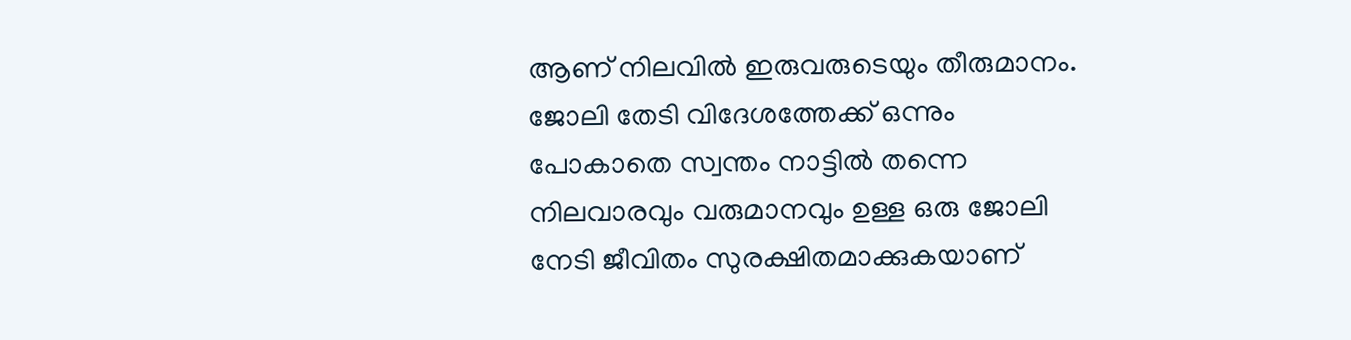ആണ് നിലവിൽ ഇരുവരുടെയും തീരുമാനം. ജോലി തേടി വിദേശത്തേക്ക് ഒന്നും പോകാതെ സ്വന്തം നാട്ടിൽ തന്നെ നിലവാരവും വരുമാനവും ഉള്ള ഒരു ജോലി നേടി ജീ‌വിതം സുരക്ഷിതമാക്കുകയാണ്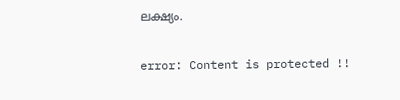ലക്ഷ്യം.

error: Content is protected !!